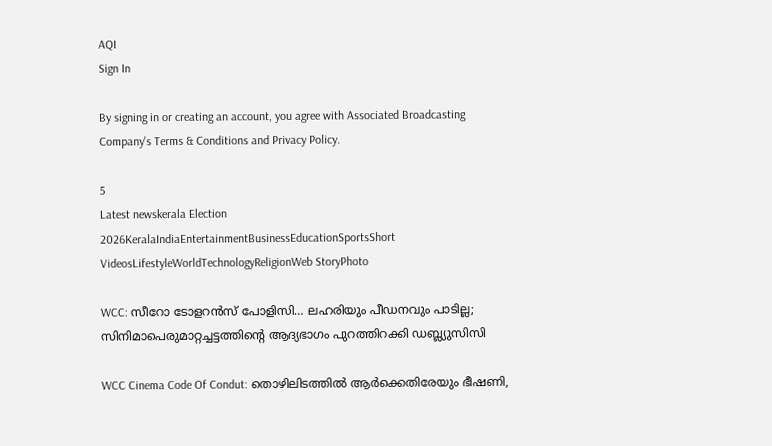AQI
Sign In

By signing in or creating an account, you agree with Associated Broadcasting Company's Terms & Conditions and Privacy Policy.

5
Latest newskerala Election 2026KeralaIndiaEntertainmentBusinessEducationSportsShort VideosLifestyleWorldTechnologyReligionWeb StoryPhoto

WCC: സീറോ ടോളറൻസ് പോളിസി… ലഹരിയും പീഡനവും പാടില്ല; സിനിമാപെരുമാറ്റച്ചട്ടത്തിൻ്റെ ആദ്യഭാഗം പുറത്തിറക്കി ഡബ്ല്യുസിസി

WCC Cinema Code Of Condut: തൊഴിലിടത്തിൽ ആർക്കെതിരേയും ഭീഷണി,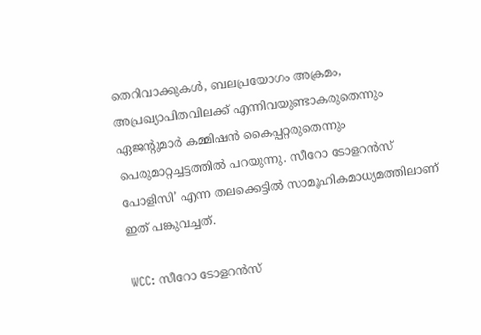തെറിവാക്കുകൾ, ബലപ്രയോഗം അക്രമം, അപ്രഖ്യാപിതവിലക്ക് എന്നിവയുണ്ടാകരുതെന്നും ഏജന്റുമാർ കമ്മിഷൻ കൈപ്പറ്റരുതെന്നും പെരുമാറ്റച്ചട്ടത്തിൽ പറയുന്നു. സീറോ ടോളറൻസ് പോളിസി’ എന്ന തലക്കെട്ടിൽ സാമൂഹികമാധ്യമത്തിലാണ് ഇത് പങ്കുവച്ചത്.

WCC: സീറോ ടോളറൻസ്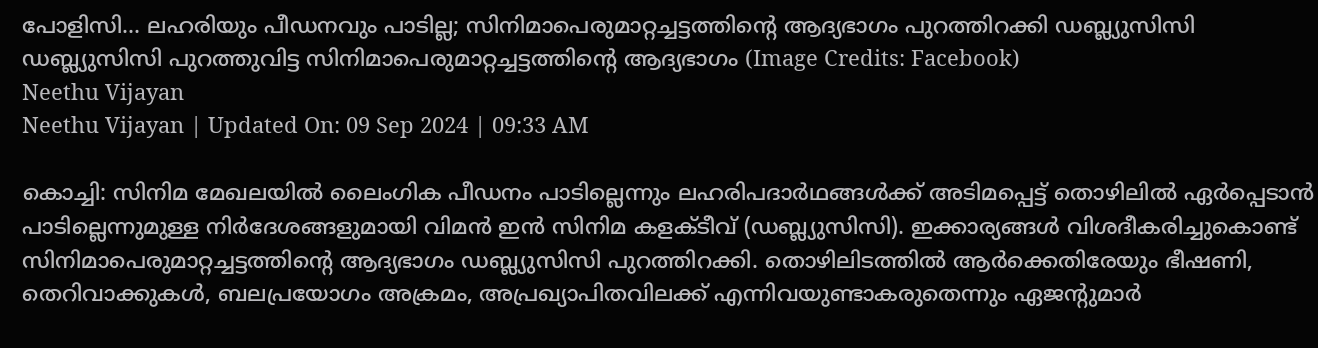പോളിസി… ലഹരിയും പീഡനവും പാടില്ല; സിനിമാപെരുമാറ്റച്ചട്ടത്തിൻ്റെ ആദ്യഭാഗം പുറത്തിറക്കി ഡബ്ല്യുസിസി
ഡബ്ല്യുസിസി പുറത്തുവിട്ട സിനിമാപെരുമാറ്റച്ചട്ടത്തിൻ്റെ ആദ്യഭാഗം (Image Credits: Facebook)
Neethu Vijayan
Neethu Vijayan | Updated On: 09 Sep 2024 | 09:33 AM

കൊച്ചി: സിനിമ മേഖലയിൽ ലൈംഗിക പീഡനം പാടില്ലെന്നും ലഹരിപദാർഥങ്ങൾക്ക് അടിമപ്പെട്ട് തൊഴിലിൽ ഏർപ്പെടാൻ പാടില്ലെന്നുമുള്ള നിർദേശങ്ങളുമായി വിമൻ ഇൻ സിനിമ കളക്ടീവ് (ഡബ്ല്യുസിസി). ഇക്കാര്യങ്ങൾ വിശദീകരിച്ചുകൊണ്ട് സിനിമാപെരുമാറ്റച്ചട്ടത്തിന്റെ ആദ്യഭാഗം ഡബ്ല്യുസിസി പുറത്തിറക്കി. തൊഴിലിടത്തിൽ ആർക്കെതിരേയും ഭീഷണി, തെറിവാക്കുകൾ, ബലപ്രയോഗം അക്രമം, അപ്രഖ്യാപിതവിലക്ക് എന്നിവയുണ്ടാകരുതെന്നും ഏജന്റുമാർ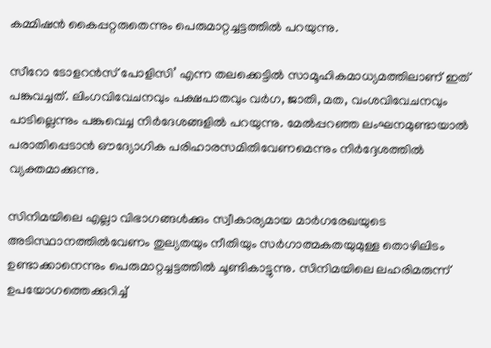കമ്മിഷൻ കൈപ്പറ്റരുതെന്നും പെരുമാറ്റച്ചട്ടത്തിൽ പറയുന്നു.

സീറോ ടോളറൻസ് പോളിസി’ എന്ന തലക്കെട്ടിൽ സാമൂഹികമാധ്യമത്തിലാണ് ഇത് പങ്കുവച്ചത്. ലിംഗവിവേചനവും പക്ഷപാതവും വർഗ, ജാതി, മത, വംശവിവേചനവും പാടില്ലെന്നും പങ്കുവെച്ച നിർദേശങ്ങളിൽ പറയുന്നു. മേൽപ്പറഞ്ഞ ലംഘനമുണ്ടായാൽ പരാതിപ്പെടാൻ ഔദ്യോഗിക പരിഹാരസമിതിവേണമെന്നും നിർദ്ദേശത്തിൽ വ്യക്തമാക്കുന്നു.

സിനിമയിലെ എല്ലാ വിഭാഗങ്ങൾക്കും സ്വീകാര്യമായ മാർഗരേഖയുടെ അടിസ്ഥാനത്തിൽവേണം തുല്യതയും നീതിയും സർഗാത്മകതയുമുള്ള തൊഴിലിടം ഉണ്ടാക്കാനെന്നും പെരുമാറ്റച്ചട്ടത്തിൽ ചൂണ്ടികാട്ടുന്നു. സിനിമയിലെ ലഹരിമരുന്ന് ഉപയോഗത്തെക്കുറിച്ച്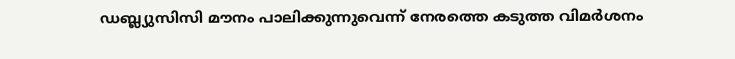ഡബ്ല്യുസിസി മൗനം പാലിക്കുന്നുവെന്ന് നേരത്തെ കടുത്ത വിമർശനം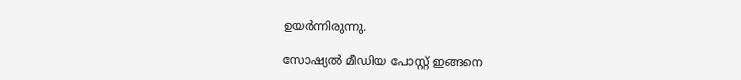ഉയർന്നിരുന്നു.

സോഷ്യൽ മീഡിയ പോസ്റ്റ് ഇങ്ങനെ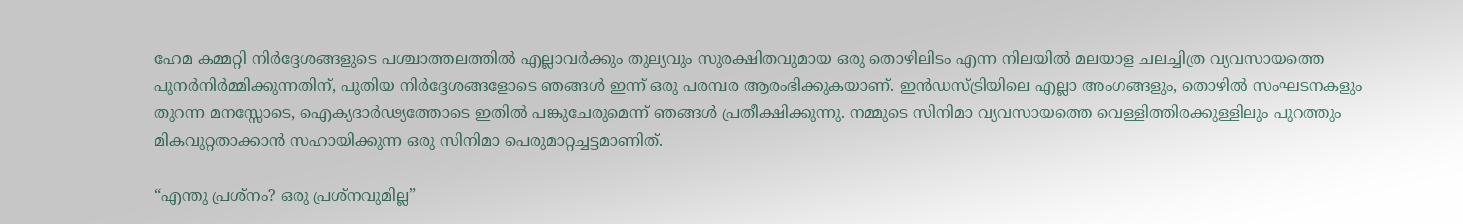ഹേമ കമ്മറ്റി നിർദ്ദേശങ്ങളുടെ പശ്ചാത്തലത്തിൽ എല്ലാവർക്കും തുല്യവും സുരക്ഷിതവുമായ ഒരു തൊഴിലിടം എന്ന നിലയിൽ മലയാള ചലച്ചിത്ര വ്യവസായത്തെ പുനർനിർമ്മിക്കുന്നതിന്, പുതിയ നിർദ്ദേശങ്ങളോടെ ഞങ്ങൾ ഇന്ന് ഒരു പരമ്പര ആരംഭിക്കുകയാണ്. ഇൻഡസ്‌ട്രിയിലെ എല്ലാ അംഗങ്ങളും, തൊഴിൽ സംഘടനകളും തുറന്ന മനസ്സോടെ, ഐക്യദാർഢ്യത്തോടെ ഇതിൽ പങ്കുചേരുമെന്ന് ഞങ്ങൾ പ്രതീക്ഷിക്കുന്നു. നമ്മുടെ സിനിമാ വ്യവസായത്തെ വെള്ളിത്തിരക്കുള്ളിലും പുറത്തും മികവുറ്റതാക്കാൻ സഹായിക്കുന്ന ഒരു സിനിമാ പെരുമാറ്റച്ചട്ടമാണിത്.

“എന്തു പ്രശ്നം? ഒരു പ്രശ്‌നവുമില്ല”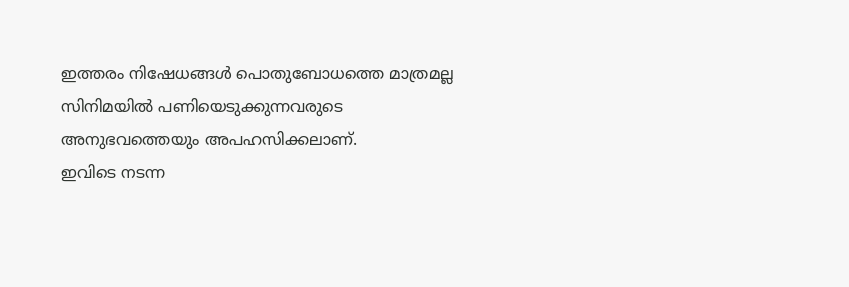ഇത്തരം നിഷേധങ്ങൾ പൊതുബോധത്തെ മാത്രമല്ല സിനിമയിൽ പണിയെടുക്കുന്നവരുടെ അനുഭവത്തെയും അപഹസിക്കലാണ്.
ഇവിടെ നടന്ന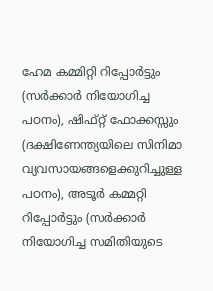ഹേമ കമ്മിറ്റി റിപ്പോർട്ടും (സർക്കാർ നിയോഗിച്ച പഠനം), ഷിഫ്റ്റ് ഫോക്കസ്സും (ദക്ഷിണേന്ത്യയിലെ സിനിമാ വ്യവസായങ്ങളെക്കുറിച്ചുള്ള പഠനം), അടൂർ കമ്മറ്റി റിപ്പോർട്ടും (സർക്കാർ നിയോഗിച്ച സമിതിയുടെ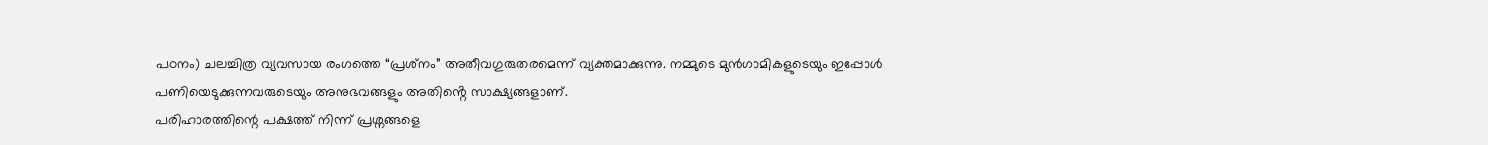പഠനം) ചലച്ചിത്ര വ്യവസായ രംഗത്തെ “പ്രശ്‌നം” അതീവഗുരുതരമെന്ന് വ്യക്തമാക്കുന്നു. നമ്മുടെ മുൻഗാമികളുടെയും ഇപ്പോൾ പണിയെടുക്കുന്നവരുടെയും അനുഭവങ്ങളും അതിൻ്റെ സാക്ഷ്യങ്ങളാണ്.
പരിഹാരത്തിന്റെ പക്ഷത്ത് നിന്ന് പ്രശ്നങ്ങളെ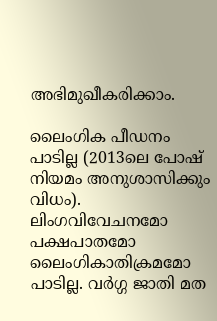അഭിമുഖീകരിക്കാം.

ലൈംഗിക പീഡനം പാടില്ല (2013ലെ പോഷ് നിയമം അനുശാസിക്കും വിധം). ലിംഗവിവേചനമോ പക്ഷപാതമോ ലൈംഗികാതിക്രമമോ പാടില്ല. വർഗ്ഗ ജാതി മത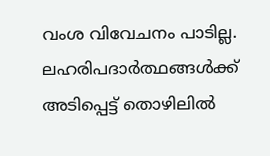വംശ വിവേചനം പാടില്ല. ലഹരിപദാർത്ഥങ്ങൾക്ക് അടിപ്പെട്ട് തൊഴിലിൽ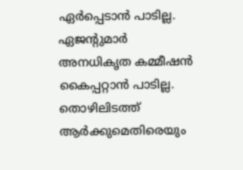ഏർപ്പെടാൻ പാടില്ല. ഏജന്റുമാർ അനധികൃത കമ്മീഷൻ കൈപ്പറ്റാൻ പാടില്ല. തൊഴിലിടത്ത് ആർക്കുമെതിരെയും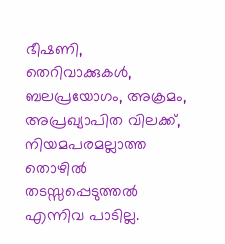ഭീഷണി, തെറിവാക്കുകൾ, ബലപ്രയോഗം, അക്രമം, അപ്രഖ്യാപിത വിലക്ക്, നിയമപരമല്ലാത്ത തൊഴിൽ തടസ്സപ്പെടുത്തൽ എന്നിവ പാടില്ല.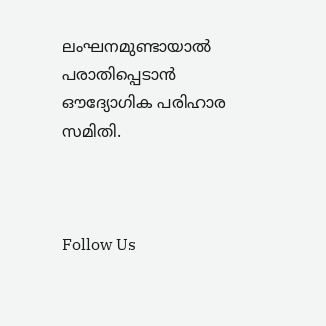ലംഘനമുണ്ടായാൽ പരാതിപ്പെടാൻ ഔദ്യോഗിക പരിഹാര സമിതി.



Follow Us